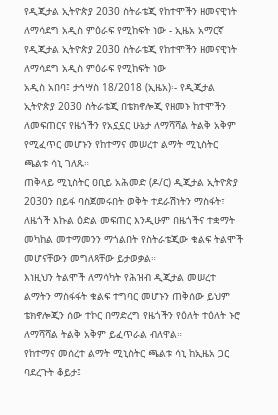የዲጂታል ኢትዮጵያ 2030 ስትራቴጂ የከተሞችን ዘመናዊነት ለማሳደግ አዲስ ምዕራፍ የሚከፍት ነው - ኢዜአ አማርኛ
የዲጂታል ኢትዮጵያ 2030 ስትራቴጂ የከተሞችን ዘመናዊነት ለማሳደግ አዲስ ምዕራፍ የሚከፍት ነው
አዲስ አበባ፤ ታኅሣስ 18/2018 (ኢዜአ)፡- የዲጂታል ኢትዮጵያ 2030 ስትራቴጂ በቴክኖሎጂ የዘመኑ ከተሞችን ለመፍጠርና የዜጎችን የአኗኗር ሁኔታ ለማሻሻል ትልቅ አቅም የሚፈጥር መሆኑን የከተማና መሠረተ ልማት ሚኒስትር ጫልቱ ሳኒ ገለጹ።
ጠቅላይ ሚኒስትር ዐቢይ አሕመድ (ዶ/ር) ዲጂታል ኢትዮጵያ 2030ን በይፋ ባስጀመሩበት ወቅት ተደራሽነትን ማስፋት፣ ለዜጎች እኩል ዕድል መፍጠር እንዲሁም በዜጎችና ተቋማት መካከል መተማመንን ማጎልበት የስትራቴጂው ቁልፍ ትልሞች መሆናቸውን መግለጻቸው ይታወቃል።
እነዚህን ትልሞች ለማሳካት የሕዝብ ዲጂታል መሠረተ ልማትን ማስፋፋት ቁልፍ ተግባር መሆኑን ጠቅሰው ይህም ቴክኖሎጂን ሰው ተኮር በማድረግ የዜጎችን የዕለት ተዕለት ኑሮ ለማሻሻል ትልቅ አቅም ይፈጥራል ብለዋል።
የከተማና መሰረተ ልማት ሚኒስትር ጫልቱ ሳኒ ከኢዜአ ጋር ባደረጉት ቆይታ፤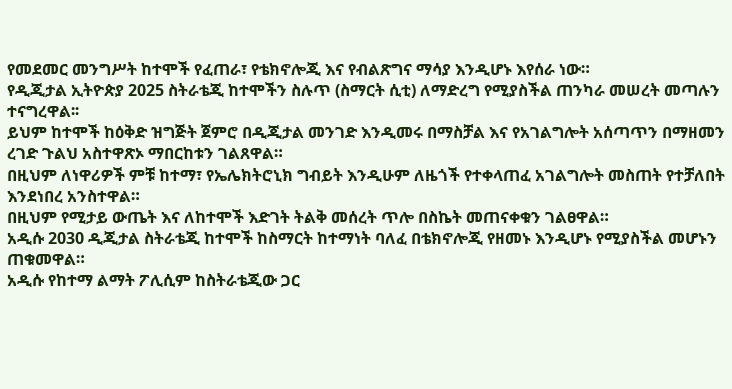የመደመር መንግሥት ከተሞች የፈጠራ፣ የቴክኖሎጂ እና የብልጽግና ማሳያ እንዲሆኑ እየሰራ ነው።
የዲጂታል ኢትዮጵያ 2025 ስትራቴጂ ከተሞችን ስሉጥ (ስማርት ሲቲ) ለማድረግ የሚያስችል ጠንካራ መሠረት መጣሉን ተናግረዋል፡፡
ይህም ከተሞች ከዕቅድ ዝግጅት ጀምሮ በዲጂታል መንገድ እንዲመሩ በማስቻል እና የአገልግሎት አሰጣጥን በማዘመን ረገድ ጉልህ አስተዋጽኦ ማበርከቱን ገልጸዋል።
በዚህም ለነዋሪዎች ምቹ ከተማ፣ የኤሌክትሮኒክ ግብይት እንዲሁም ለዜጎች የተቀላጠፈ አገልግሎት መስጠት የተቻለበት እንደነበረ አንስተዋል።
በዚህም የሚታይ ውጤት እና ለከተሞች እድገት ትልቅ መሰረት ጥሎ በስኬት መጠናቀቁን ገልፀዋል።
አዲሱ 2030 ዲጂታል ስትራቴጂ ከተሞች ከስማርት ከተማነት ባለፈ በቴክኖሎጂ የዘመኑ እንዲሆኑ የሚያስችል መሆኑን ጠቁመዋል።
አዲሱ የከተማ ልማት ፖሊሲም ከስትራቴጂው ጋር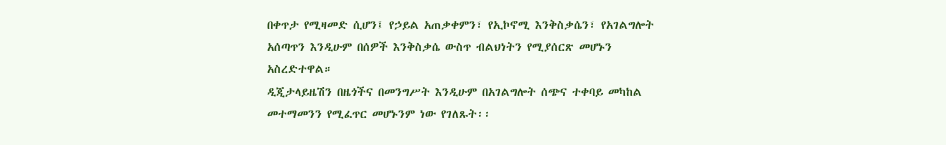በቀጥታ የሚዛመድ ሲሆን፤ የኃይል አጠቃቀምን፣ የኢኮኖሚ እንቅስቃሴን፣ የአገልግሎት አሰጣጥን እንዲሁም በሰዎች እንቅስቃሴ ውስጥ ብልህነትን የሚያሰርጽ መሆኑን አስረድተዋል።
ዲጂታላይዜሽን በዜጎችና በመንግሥት እንዲሁም በአገልግሎት ሰጭና ተቀባይ መካከል መተማመንን የሚፈጥር መሆኑንም ነው የገለጹት፡፡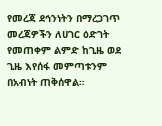የመረጃ ደኅንነትን በማረጋገጥ መረጃዎችን ለሀገር ዕድገት የመጠቀም ልምድ ከጊዜ ወደ ጊዜ እየሰፋ መምጣቱንም በአብነት ጠቅሰዋል።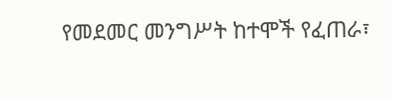የመደመር መንግሥት ከተሞች የፈጠራ፣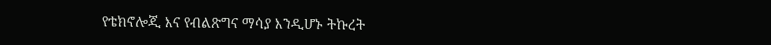የቴክኖሎጂ እና የብልጽግና ማሳያ እንዲሆኑ ትኩረት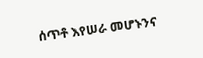ሰጥቶ እየሠራ መሆኑንና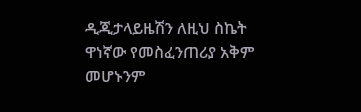ዲጂታላይዜሽን ለዚህ ስኬት ዋነኛው የመስፈንጠሪያ አቅም መሆኑንም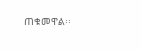ጠቁመዋል፡፡